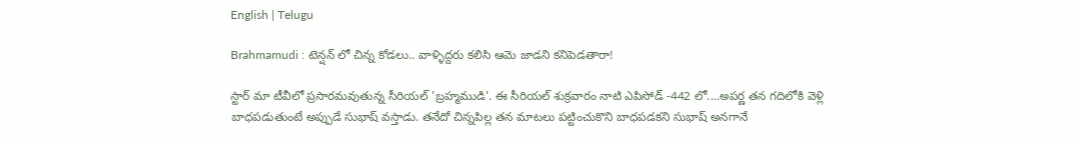English | Telugu

Brahmamudi : టెన్షన్ లో చిన్న కోడలు.. వాళ్ళిద్దరు కలిసి ఆమె జాడని కనిపెడతారా!

స్టార్ మా టీవీలో ప్రసారమవుతున్న సీరియల్ 'బ్రహ్మముడి'. ఈ సీరియల్ శుక్రవారం నాటి ఎపిసోడ్ -442 లో....అపర్ణ తన గదిలోకి వెళ్లి బాధపడుతుంటే అప్పుడే సుభాష్ వస్తాడు. తనేదో చిన్నపిల్ల తన మాటలు పట్టించుకొని బాధపడకని సుభాష్ అనగానే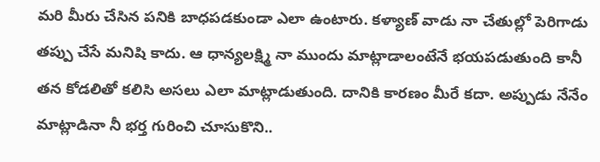మరి మీరు చేసిన పనికి బాధపడకుండా ఎలా ఉంటారు. కళ్యాణ్ వాడు నా చేతుల్లో పెరిగాడు తప్పు చేసే మనిషి కాదు. ఆ ధాన్యలక్ష్మి నా ముందు మాట్లాడాలంటేనే భయపడుతుంది కానీ తన కోడలితో కలిసి అసలు ఎలా మాట్లాడుతుంది. దానికి కారణం మీరే కదా. అప్పుడు నేనేం మాట్లాడినా నీ భర్త గురించి చూసుకొని..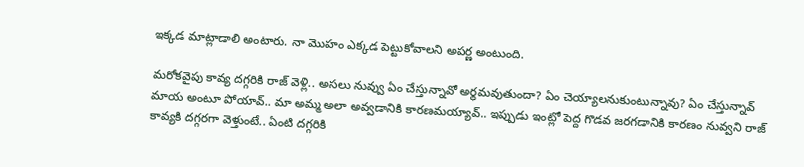ఇక్కడ మాట్లాడాలి అంటారు. నా మొహం ఎక్కడ పెట్టుకోవాలని అపర్ణ అంటుంది.

మరోకవైపు కావ్య దగ్గరికి రాజ్ వెళ్లి.. అసలు నువ్వు ఏం చేస్తున్నావో అర్థమవుతుందా? ఏం చెయ్యాలనుకుంటున్నావు? ఏం చేస్తున్నావ్ మాయ అంటూ పోయావ్.. మా అమ్మ అలా అవ్వడానికి కారణమయ్యావ్.. ఇప్పుడు ఇంట్లో పెద్ద గొడవ జరగడానికి కారణం నువ్వని రాజ్ కావ్యకి దగ్గరగా వెళ్తుంటే.. ఏంటి దగ్గరికి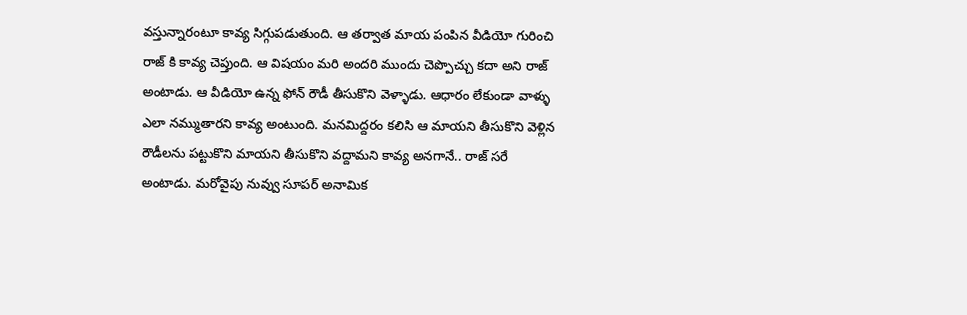వస్తున్నారంటూ కావ్య సిగ్గుపడుతుంది. ఆ తర్వాత మాయ పంపిన వీడియో గురించి రాజ్ కి కావ్య చెప్తుంది. ఆ విషయం మరి అందరి ముందు చెప్పొచ్చు కదా అని రాజ్ అంటాడు. ఆ వీడియో ఉన్న ఫోన్ రౌడీ తీసుకొని వెళ్ళాడు. ఆధారం లేకుండా వాళ్ళు ఎలా నమ్ముతారని కావ్య అంటుంది. మనమిద్దరం కలిసి ఆ మాయని తీసుకొని వెళ్లిన రౌడీలను పట్టుకొని మాయని తీసుకొని వద్దామని కావ్య అనగానే.. రాజ్ సరే అంటాడు. మరోవైపు నువ్వు సూపర్ అనామిక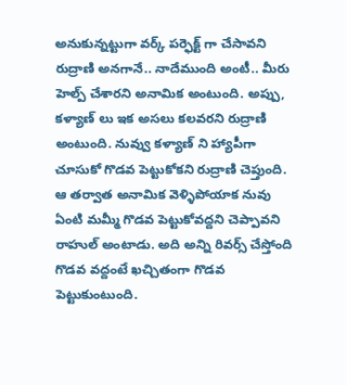అనుకున్నట్టుగా వర్క్ పర్ఫెక్ట్ గా చేసావని రుద్రాణి అనగానే.. నాదేముంది అంటీ.. మీరు హెల్ప్ చేశారని అనామిక అంటుంది. అప్పు, కళ్యాణ్ లు ఇక అసలు కలవరని రుద్రాణి అంటుంది. నువ్వు కళ్యాణ్ ని హ్యాపీగా చూసుకో గొడవ పెట్టుకోకని రుద్రాణి చెప్తుంది. ఆ తర్వాత అనామిక వెళ్ళిపోయాక నువు ఏంటి మమ్మీ గొడవ పెట్టుకోవద్దని చెప్పావని రాహుల్ అంటాడు. అది అన్ని రివర్స్ చేస్తోంది గొడవ వద్దంటే ఖచ్చితంగా గొడవ పెట్టుకుంటుంది.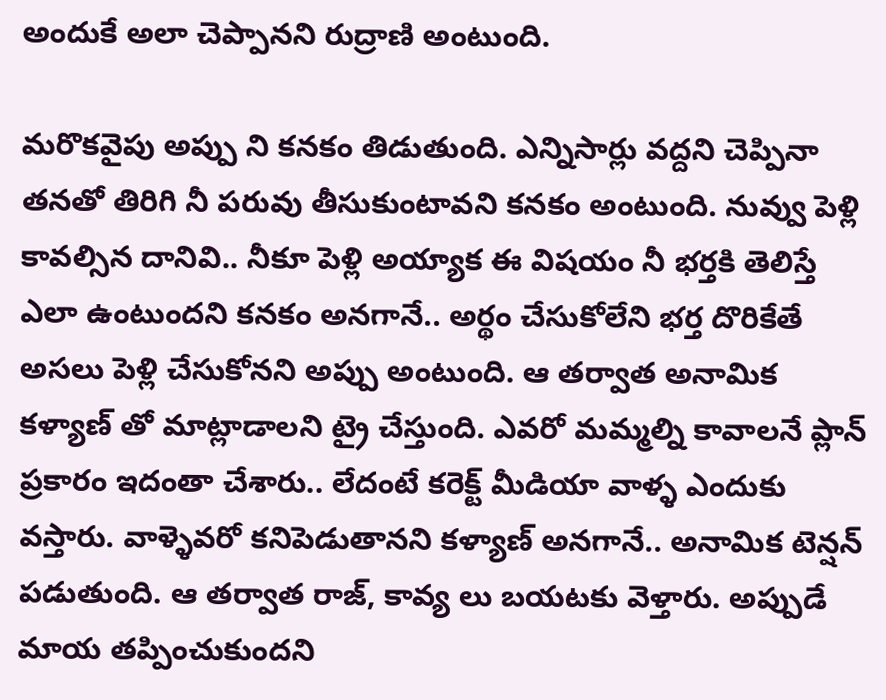అందుకే అలా చెప్పానని రుద్రాణి అంటుంది.

మరొకవైపు అప్పు ని కనకం తిడుతుంది. ఎన్నిసార్లు వద్దని చెప్పినా తనతో తిరిగి నీ పరువు తీసుకుంటావని కనకం అంటుంది. నువ్వు పెళ్లి కావల్సిన దానివి.. నీకూ పెళ్లి అయ్యాక ఈ విషయం నీ భర్తకి తెలిస్తే ఎలా ఉంటుందని కనకం అనగానే.. అర్థం చేసుకోలేని భర్త దొరికేతే అసలు పెళ్లి చేసుకోనని అప్పు అంటుంది. ఆ తర్వాత అనామిక కళ్యాణ్ తో మాట్లాడాలని ట్రై చేస్తుంది. ఎవరో మమ్మల్ని కావాలనే ప్లాన్ ప్రకారం ఇదంతా చేశారు.. లేదంటే కరెక్ట్ మీడియా వాళ్ళ ఎందుకు వస్తారు. వాళ్ళెవరో కనిపెడుతానని కళ్యాణ్ అనగానే.. అనామిక టెన్షన్ పడుతుంది. ఆ తర్వాత రాజ్, కావ్య లు బయటకు వెళ్తారు‌. అప్పుడే మాయ తప్పించుకుందని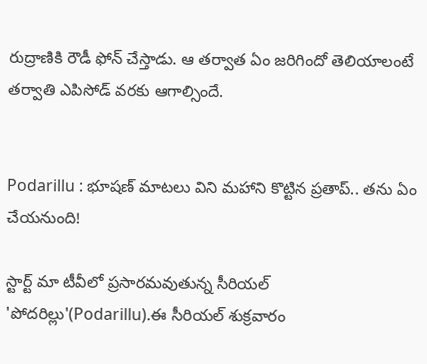రుద్రాణికి రౌడీ ఫోన్ చేస్తాడు. ఆ తర్వాత ఏం జరిగిందో తెలియాలంటే తర్వాతి ఎపిసోడ్ వరకు ఆగాల్సిందే.


Podarillu : భూషణ్ మాటలు విని మహాని కొట్టిన ప్రతాప్.. తను ఏం చేయనుంది!

స్టార్ట్ మా టీవీలో ప్రసారమవుతున్న సీరియల్ 'పోదరిల్లు'(Podarillu).ఈ సీరియల్ శుక్రవారం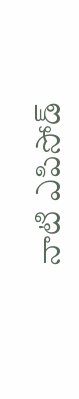నాటి ఎపిసోడ్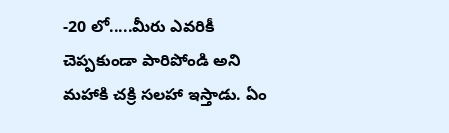-20 లో.....మీరు ఎవరికీ చెప్పకుండా పారిపోండి అని మహాకి చక్రి సలహా ఇస్తాడు. ఏం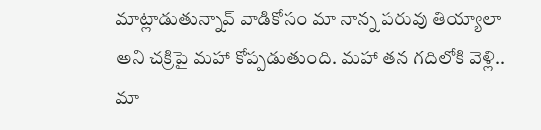మాట్లాడుతున్నావ్ వాడికోసం మా నాన్న పరువు తియ్యాలా అని చక్రిపై మహా కోప్పడుతుంది. మహా తన గదిలోకి వెళ్లి.. మా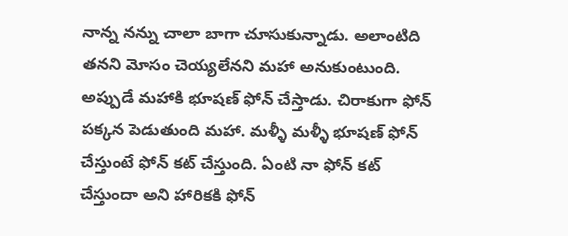నాన్న నన్ను చాలా బాగా చూసుకున్నాడు. అలాంటిది తనని మోసం చెయ్యలేనని మహా అనుకుంటుంది. అప్పుడే మహాకి భూషణ్ ఫోన్ చేస్తాడు. చిరాకుగా ఫోన్ పక్కన పెడుతుంది మహా. మళ్ళీ మళ్ళీ భూషణ్ ఫోన్ చేస్తుంటే ఫోన్ కట్ చేస్తుంది. ఏంటి నా ఫోన్ కట్ చేస్తుందా అని హారికకి ఫోన్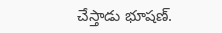చేస్తాడు భూషణ్.